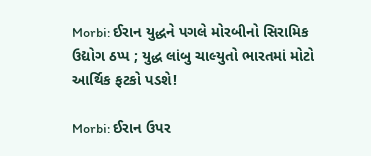Morbi: ઈરાન યુદ્ધને પગલે મોરબીનો સિરામિક ઉદ્યોગ ઠપ્પ ; યુદ્ધ લાંબુ ચાલ્યુતો ભારતમાં મોટો આર્થિક ફટકો પડશે!

Morbi: ઈરાન ઉપર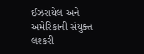ઈઝરાયેલ અને અમેરિકાની સંયુક્ત લશ્કરી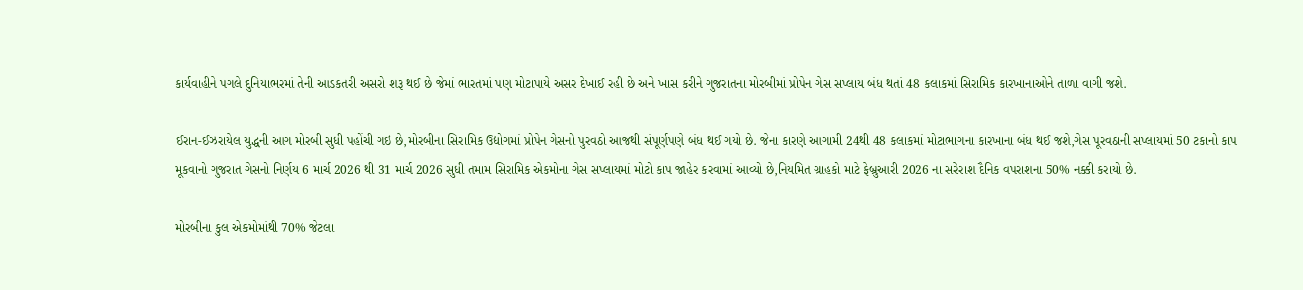કાર્યવાહીને પગલે દુનિયાભરમાં તેની આડકતરી અસરો શરૂ થઈ છે જેમાં ભારતમાં પણ મોટાપાયે અસર દેખાઈ રહી છે અને ખાસ કરીને ગુજરાતના મોરબીમાં પ્રોપેન ગેસ સપ્લાય બંધ થતાં 48 કલાકમાં સિરામિક કારખાનાઓને તાળા વાગી જશે.

ઈરાન-ઈઝરાયેલ યુદ્ધની આગ મોરબી સુધી પહોંચી ગઇ છે,મોરબીના સિરામિક ઉદ્યોગમાં પ્રોપેન ગેસનો પુરવઠો આજથી સંપૂર્ણપણે બંધ થઈ ગયો છે. જેના કારણે આગામી 24થી 48 કલાકમાં મોટાભાગના કારખાના બંધ થઈ જશે,ગેસ પૂરવઠાની સપ્લાયમાં 50 ટકાનો કાપ મૂકવાનો ગુજરાત ગેસનો નિર્ણય 6 માર્ચ 2026 થી 31 માર્ચ 2026 સુધી તમામ સિરામિક એકમોના ગેસ સપ્લાયમાં મોટો કાપ જાહેર કરવામાં આવ્યો છે,નિયમિત ગ્રાહકો માટે ફેબ્રુઆરી 2026 ના સરેરાશ દૈનિક વપરાશના 50% નક્કી કરાયો છે.

મોરબીના કુલ એકમોમાંથી 70% જેટલા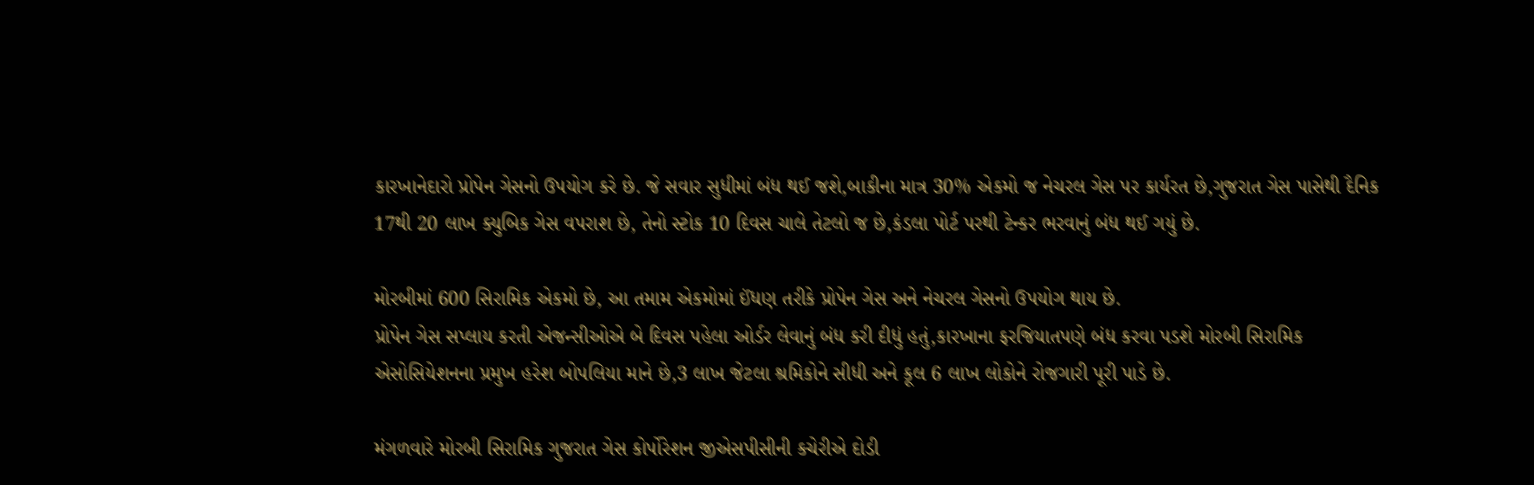કારખાનેદારો પ્રોપેન ગેસનો ઉપયોગ કરે છે. જે સવાર સુધીમાં બંધ થઈ જશે,બાકીના માત્ર 30% એકમો જ નેચરલ ગેસ પર કાર્યરત છે,ગુજરાત ગેસ પાસેથી દૈનિક 17થી 20 લાખ ક્યુબિક ગેસ વપરાશ છે, તેનો સ્ટોક 10 દિવસ ચાલે તેટલો જ છે,કંડલા પોર્ટ પરથી ટેન્કર ભરવાનું બંધ થઈ ગયું છે.

મોરબીમાં 600 સિરામિક એકમો છે, આ તમામ એકમોમાં ઈંધણ તરીકે પ્રોપેન ગેસ અને નેચરલ ગેસનો ઉપયોગ થાય છે.
પ્રોપેન ગેસ સપ્લાય કરતી એજન્સીઓએ બે દિવસ પહેલા ઓર્ડર લેવાનું બંધ કરી દીધું હતું,કારખાના ફરજિયાતપણે બંધ કરવા પડશે મોરબી સિરામિક એસોસિયેશનના પ્રમુખ હરેશ બોપલિયા માને છે,3 લાખ જેટલા શ્રમિકોને સીધી અને કૂલ 6 લાખ લોકોને રોજગારી પૂરી પાડે છે.

મંગળવારે મોરબી સિરામિક ગુજરાત ગેસ કોર્પોરેશન જીએસપીસીની કચેરીએ દોડી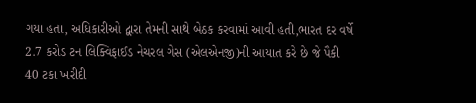ગયા હતા, અધિકારીઓ દ્વારા તેમની સાથે બેઠક કરવામાં આવી હતી,ભારત દર વર્ષે 2.7 કરોડ ટન લિક્વિફાઈડ નેચરલ ગેસ (એલએનજી)ની આયાત કરે છે જે પૈકી 40 ટકા ખરીદી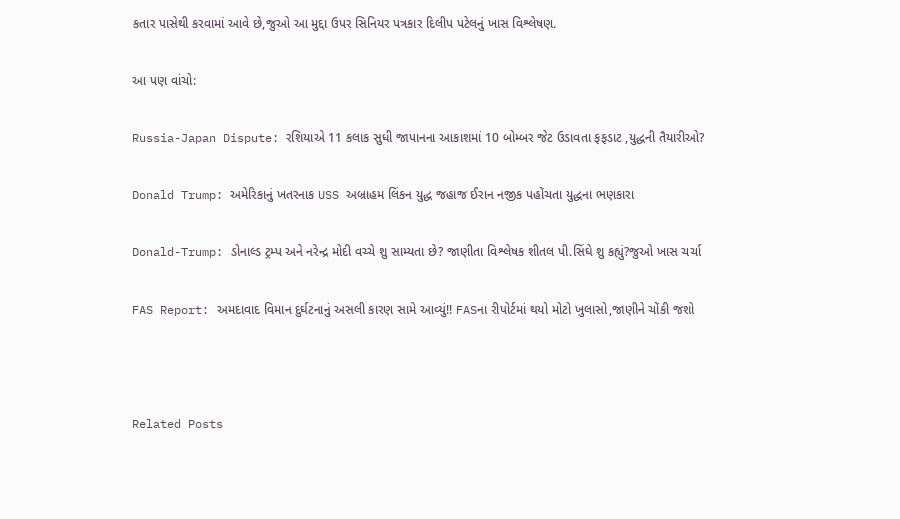કતાર પાસેથી કરવામાં આવે છે,જુઓ આ મુદ્દા ઉપર સિનિયર પત્રકાર દિલીપ પટેલનું ખાસ વિશ્લેષણ.

આ પણ વાંચો:

Russia-Japan Dispute: રશિયાએ 11 કલાક સુધી જાપાનના આકાશમાં 10 બોમ્બર જેટ ઉડાવતા ફફડાટ ,યુદ્ધની તૈયારીઓ?

Donald Trump: અમેરિકાનું ખતરનાક USS અબ્રાહમ લિંકન યુદ્ધ જહાજ ઈરાન નજીક પહોંચતા યુદ્ધના ભણકારા

Donald-Trump: ડોનાલ્ડ ટ્રમ્પ અને નરેન્દ્ર મોદી વચ્ચે શુ સામ્યતા છે? જાણીતા વિશ્લેષક શીતલ પી.સિંઘે શુ કહ્યું?જુઓ ખાસ ચર્ચા

FAS Report: અમદાવાદ વિમાન દુર્ઘટનાનું અસલી કારણ સામે આવ્યું!! FASના રીપોર્ટમાં થયો મોટો ખુલાસો,જાણીને ચોંકી જશો



Related Posts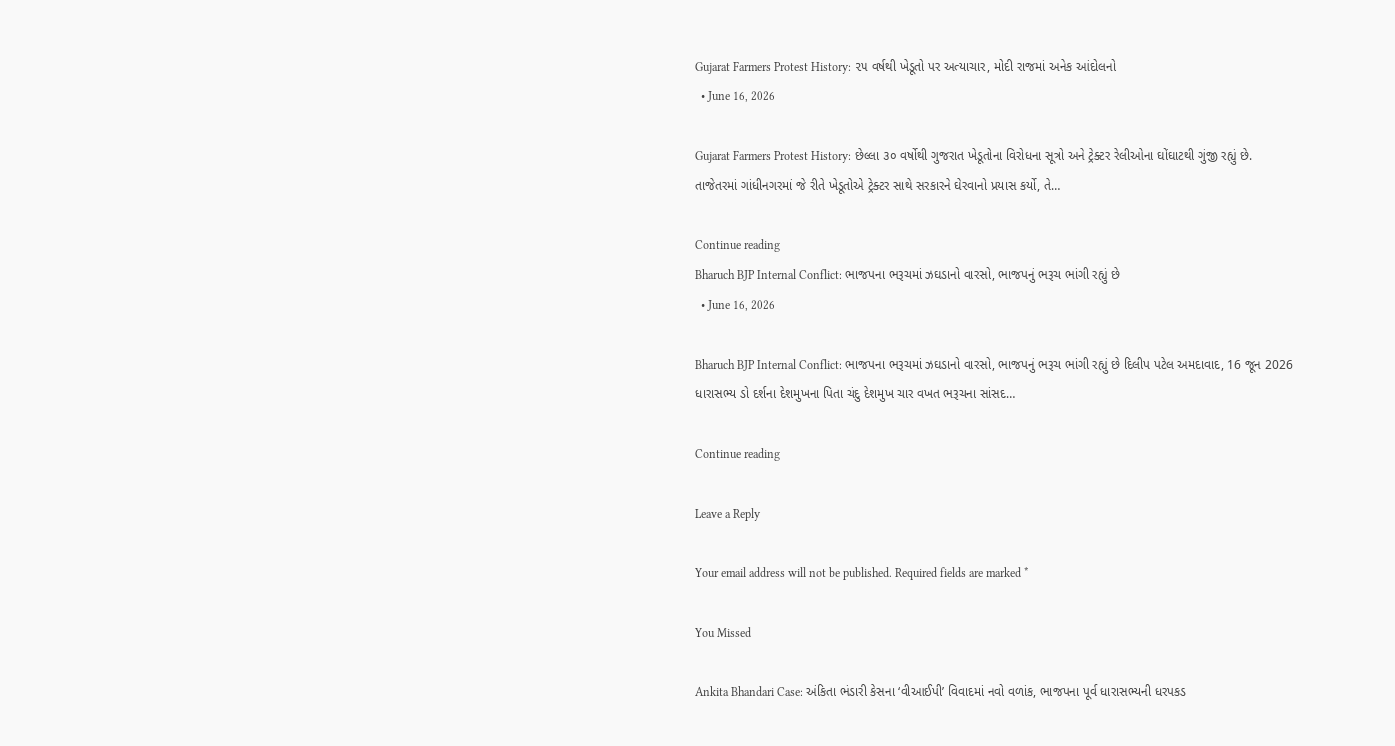Gujarat Farmers Protest History: ૨૫ વર્ષથી ખેડૂતો પર અત્યાચાર, મોદી રાજમાં અનેક આંદોલનો
  • June 16, 2026

Gujarat Farmers Protest History: છેલ્લા ૩૦ વર્ષોથી ગુજરાત ખેડૂતોના વિરોધના સૂત્રો અને ટ્રેક્ટર રેલીઓના ઘોંઘાટથી ગુંજી રહ્યું છે. તાજેતરમાં ગાંધીનગરમાં જે રીતે ખેડૂતોએ ટ્રેક્ટર સાથે સરકારને ઘેરવાનો પ્રયાસ કર્યો, તે…

Continue reading
Bharuch BJP Internal Conflict: ભાજપના ભરૂચમાં ઝઘડાનો વારસો, ભાજપનું ભરૂચ ભાંગી રહ્યું છે
  • June 16, 2026

Bharuch BJP Internal Conflict: ભાજપના ભરૂચમાં ઝઘડાનો વારસો, ભાજપનું ભરૂચ ભાંગી રહ્યું છે દિલીપ પટેલ અમદાવાદ, 16 જૂન 2026 ધારાસભ્ય ડો દર્શના દેશમુખના પિતા ચંદુ દેશમુખ ચાર વખત ભરૂચના સાંસદ…

Continue reading

Leave a Reply

Your email address will not be published. Required fields are marked *

You Missed

Ankita Bhandari Case: અંકિતા ભંડારી કેસના ‘વીઆઈપી’ વિવાદમાં નવો વળાંક, ભાજપના પૂર્વ ધારાસભ્યની ધરપકડ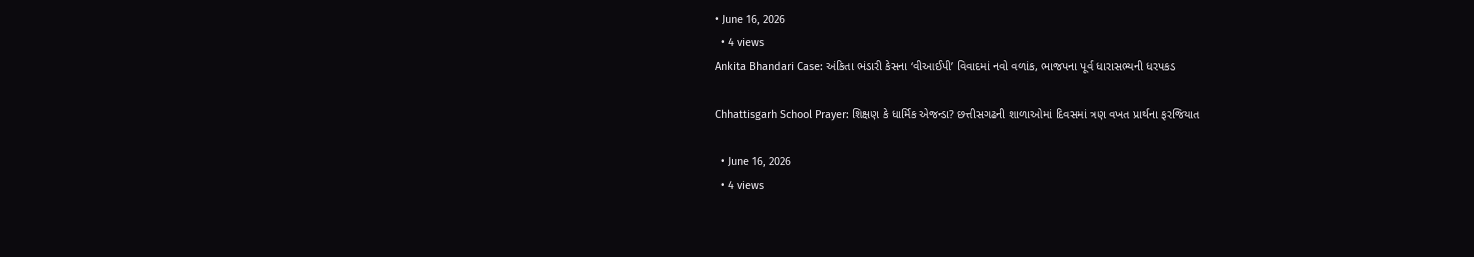• June 16, 2026
  • 4 views
Ankita Bhandari Case: અંકિતા ભંડારી કેસના ‘વીઆઈપી’ વિવાદમાં નવો વળાંક, ભાજપના પૂર્વ ધારાસભ્યની ધરપકડ

Chhattisgarh School Prayer: શિક્ષણ કે ધાર્મિક એજન્ડા? છત્તીસગઢની શાળાઓમાં દિવસમાં ત્રણ વખત પ્રાર્થના ફરજિયાત

  • June 16, 2026
  • 4 views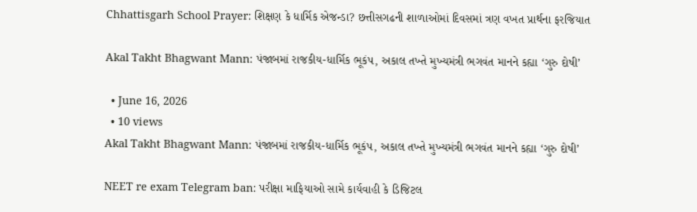Chhattisgarh School Prayer: શિક્ષણ કે ધાર્મિક એજન્ડા? છત્તીસગઢની શાળાઓમાં દિવસમાં ત્રણ વખત પ્રાર્થના ફરજિયાત

Akal Takht Bhagwant Mann: પંજાબમાં રાજકીય-ધાર્મિક ભૂકંપ, અકાલ તખ્તે મુખ્યમંત્રી ભગવંત માનને કહ્યા ‘ગુરુ દોષી’

  • June 16, 2026
  • 10 views
Akal Takht Bhagwant Mann: પંજાબમાં રાજકીય-ધાર્મિક ભૂકંપ, અકાલ તખ્તે મુખ્યમંત્રી ભગવંત માનને કહ્યા ‘ગુરુ દોષી’

NEET re exam Telegram ban: પરીક્ષા માફિયાઓ સામે કાર્યવાહી કે ડિજિટલ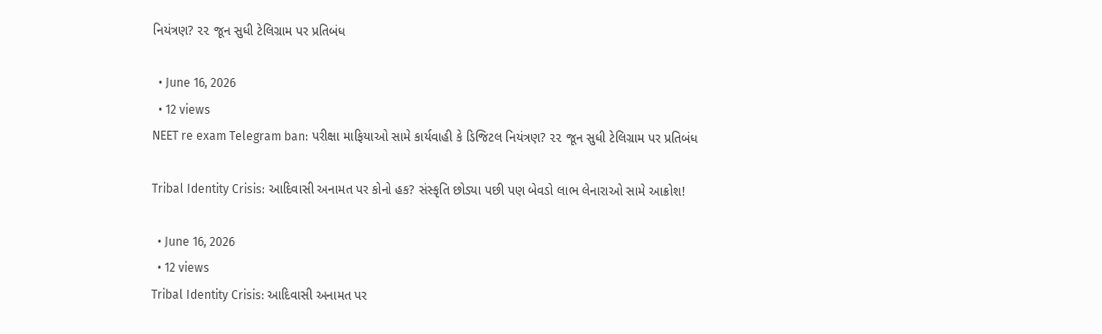નિયંત્રણ? ૨૨ જૂન સુધી ટેલિગ્રામ પર પ્રતિબંધ

  • June 16, 2026
  • 12 views
NEET re exam Telegram ban: પરીક્ષા માફિયાઓ સામે કાર્યવાહી કે ડિજિટલ નિયંત્રણ? ૨૨ જૂન સુધી ટેલિગ્રામ પર પ્રતિબંધ

Tribal Identity Crisis: આદિવાસી અનામત પર કોનો હક? સંસ્કૃતિ છોડ્યા પછી પણ બેવડો લાભ લેનારાઓ સામે આક્રોશ!

  • June 16, 2026
  • 12 views
Tribal Identity Crisis: આદિવાસી અનામત પર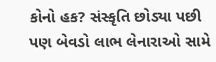કોનો હક? સંસ્કૃતિ છોડ્યા પછી પણ બેવડો લાભ લેનારાઓ સામે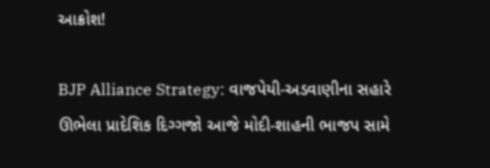આક્રોશ!

BJP Alliance Strategy: વાજપેયી-અડવાણીના સહારે ઊભેલા પ્રાદેશિક દિગ્ગજો આજે મોદી-શાહની ભાજપ સામે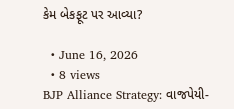કેમ બેકફૂટ પર આવ્યા?

  • June 16, 2026
  • 8 views
BJP Alliance Strategy: વાજપેયી-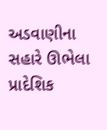અડવાણીના સહારે ઊભેલા પ્રાદેશિક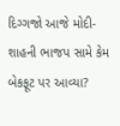દિગ્ગજો આજે મોદી-શાહની ભાજપ સામે કેમ બેકફૂટ પર આવ્યા?